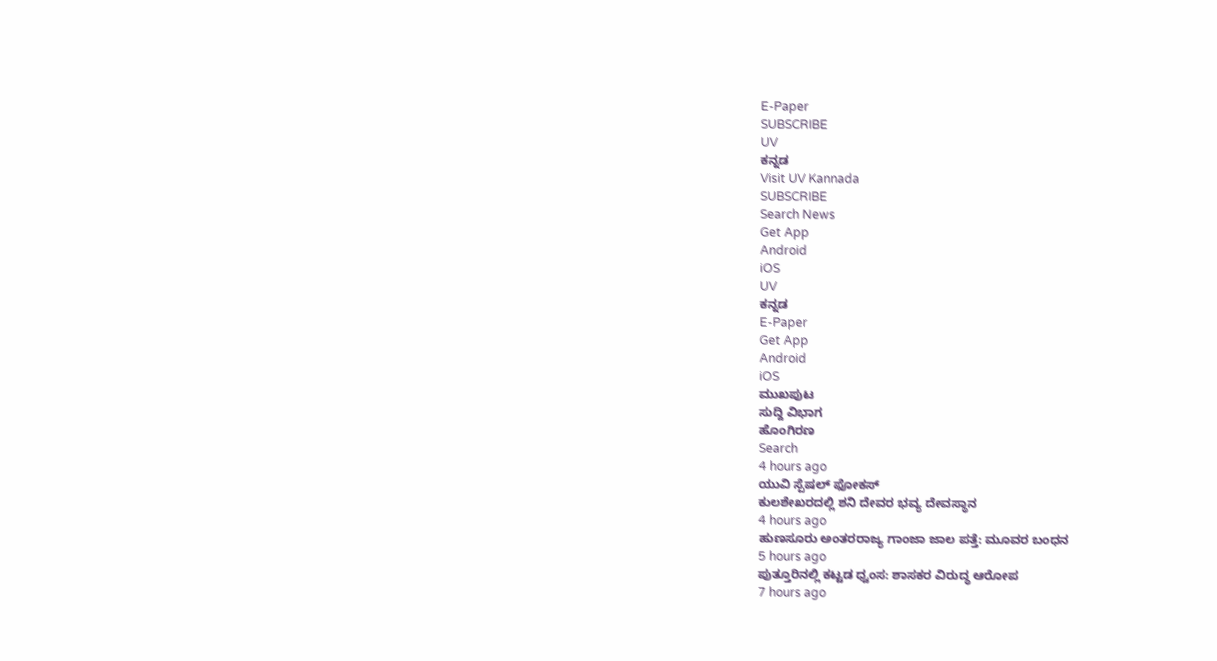E-Paper
SUBSCRIBE
UV
ಕನ್ನಡ
Visit UV Kannada
SUBSCRIBE
Search News
Get App
Android
iOS
UV
ಕನ್ನಡ
E-Paper
Get App
Android
iOS
ಮುಖಪುಟ
ಸುದ್ದಿ ವಿಭಾಗ
ಹೊಂಗಿರಣ
Search
4 hours ago
ಯುವಿ ಸ್ಪೆಷಲ್ ಫೋಕಸ್
ಕುಲಶೇಖರದಲ್ಲಿ ಶನಿ ದೇವರ ಭವ್ಯ ದೇವಸ್ಥಾನ
4 hours ago
ಹುಣಸೂರು ಅಂತರರಾಜ್ಯ ಗಾಂಜಾ ಜಾಲ ಪತ್ತೆ: ಮೂವರ ಬಂಧನ
5 hours ago
ಪುತ್ತೂರಿನಲ್ಲಿ ಕಟ್ಟಡ ಧ್ವಂಸ: ಶಾಸಕರ ವಿರುದ್ಧ ಆರೋಪ
7 hours ago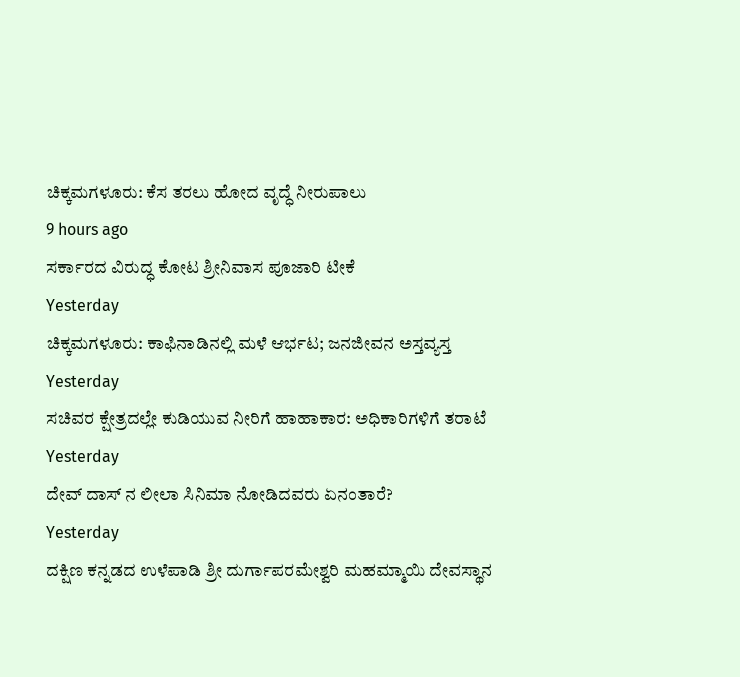ಚಿಕ್ಕಮಗಳೂರು: ಕೆಸ ತರಲು ಹೋದ ವೃದ್ಧೆ ನೀರುಪಾಲು
9 hours ago
ಸರ್ಕಾರದ ವಿರುದ್ಧ ಕೋಟ ಶ್ರೀನಿವಾಸ ಪೂಜಾರಿ ಟೀಕೆ
Yesterday
ಚಿಕ್ಕಮಗಳೂರು: ಕಾಫಿನಾಡಿನಲ್ಲಿ ಮಳೆ ಆರ್ಭಟ; ಜನಜೀವನ ಅಸ್ತವ್ಯಸ್ತ
Yesterday
ಸಚಿವರ ಕ್ಷೇತ್ರದಲ್ಲೇ ಕುಡಿಯುವ ನೀರಿಗೆ ಹಾಹಾಕಾರ: ಅಧಿಕಾರಿಗಳಿಗೆ ತರಾಟೆ
Yesterday
ದೇವ್ ದಾಸ್ ನ ಲೀಲಾ ಸಿನಿಮಾ ನೋಡಿದವರು ಏನಂತಾರೆ?
Yesterday
ದಕ್ಷಿಣ ಕನ್ನಡದ ಉಳೆಪಾಡಿ ಶ್ರೀ ದುರ್ಗಾಪರಮೇಶ್ವರಿ ಮಹಮ್ಮಾಯಿ ದೇವಸ್ಥಾನ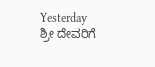Yesterday
ಶ್ರೀ ದೇವರಿಗೆ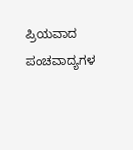ಪ್ರಿಯವಾದ ಪಂಚವಾದ್ಯಗಳ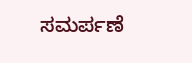ಸಮರ್ಪಣೆ